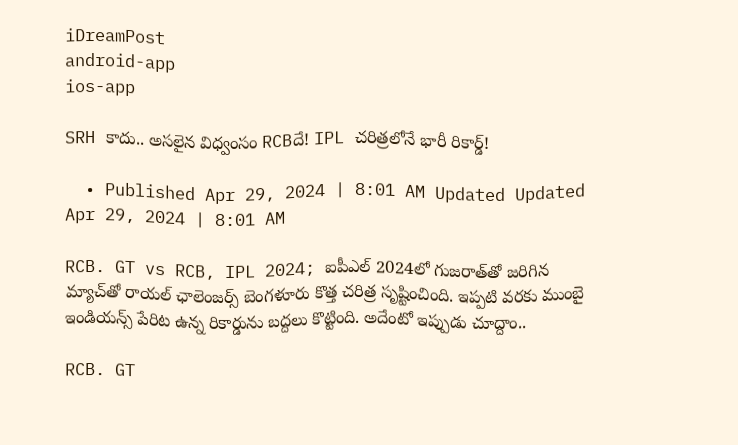iDreamPost
android-app
ios-app

SRH కాదు.. అసలైన విధ్వంసం RCBదే! IPL చరిత్రలోనే భారీ రికార్డ్‌!

  • Published Apr 29, 2024 | 8:01 AM Updated Updated Apr 29, 2024 | 8:01 AM

RCB. GT vs RCB, IPL 2024; ఐపీఎల్‌ 2024లో గుజరాత్‌తో జరిగిన మ్యాచ్‌తో రాయల్‌ ఛాలెంజర్స్‌ బెంగళూరు కొత్త చరిత్ర సృష్టించింది. ఇప్పటి వరకు ముంబై ఇండియన్స్‌ పేరిట ఉన్న రికార్డును బద్దలు కొట్టింది. అదేంటో ఇప్పుడు చూద్దాం..

RCB. GT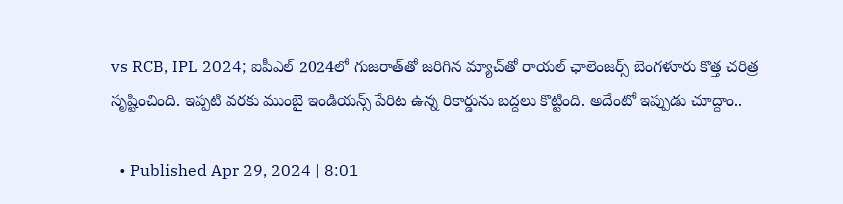vs RCB, IPL 2024; ఐపీఎల్‌ 2024లో గుజరాత్‌తో జరిగిన మ్యాచ్‌తో రాయల్‌ ఛాలెంజర్స్‌ బెంగళూరు కొత్త చరిత్ర సృష్టించింది. ఇప్పటి వరకు ముంబై ఇండియన్స్‌ పేరిట ఉన్న రికార్డును బద్దలు కొట్టింది. అదేంటో ఇప్పుడు చూద్దాం..

  • Published Apr 29, 2024 | 8:01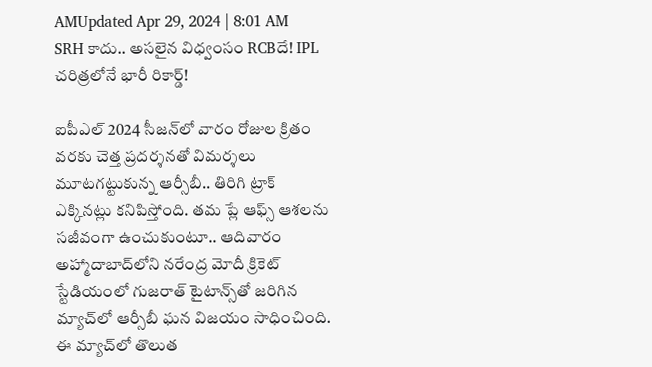AMUpdated Apr 29, 2024 | 8:01 AM
SRH కాదు.. అసలైన విధ్వంసం RCBదే! IPL చరిత్రలోనే భారీ రికార్డ్‌!

ఐపీఎల్‌ 2024 సీజన్‌లో వారం రోజుల క్రితం వరకు చెత్త ప్రదర్శనతో విమర్శలు మూటగట్టుకున్న ఆర్సీబీ.. తిరిగి ట్రాక్‌ ఎక్కినట్లు కనిపిస్తోంది. తమ ప్లే ఆఫ్స్‌ ఆశలను సజీవంగా ఉంచుకుంటూ.. ఆదివారం అహ్మాదాబాద్‌లోని నరేంద్ర మోదీ క్రికెట్‌ స్టేడియంలో గుజరాత్‌ టైటాన్స్‌తో జరిగిన మ్యాచ్‌లో ఆర్సీబీ ఘన విజయం సాధించింది. ఈ మ్యాచ్‌లో తొలుత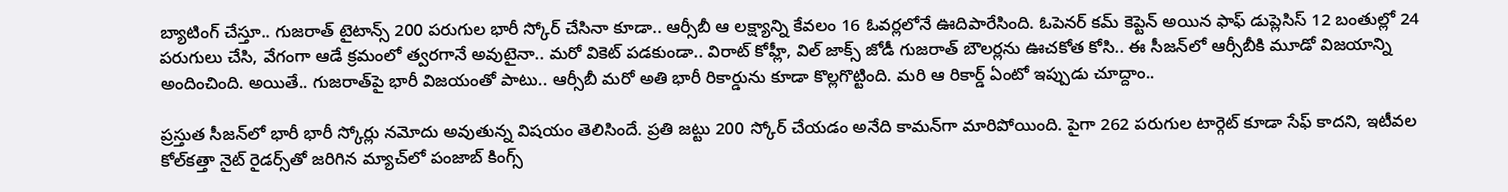బ్యాటింగ్‌ చేస్తూ.. గుజరాత్‌ టైటాన్స్‌ 200 పరుగుల భారీ స్కోర్‌ చేసినా కూడా.. ఆర్సీబీ ఆ లక్ష్యాన్ని కేవలం 16 ఓవర్లలోనే ఊదిపారేసింది. ఓపెనర్‌ కమ్‌ కెప్టెన్‌ అయిన ఫాఫ్‌ డుప్లెసిస్‌ 12 బంతుల్లో 24 పరుగులు చేసి, వేగంగా ఆడే క్రమంలో త్వరగానే అవుటైనా.. మరో వికెట్‌ పడకుండా.. విరాట్‌ కోహ్లీ, విల్‌ జాక్స్‌ జోడీ గుజరాత్‌ బౌలర్లను ఊచకోత కోసి.. ఈ సీజన్‌లో ఆర్సీబీకి మూడో విజయాన్ని అందించింది. అయితే.. గుజరాత్‌పై భారీ విజయంతో పాటు.. ఆర్సీబీ మరో అతి భారీ రికార్డును కూడా కొల్లగొట్టింది. మరి ఆ రికార్డ్‌ ఏంటో ఇప్పుడు చూద్దాం..

ప్రస్తుత సీజన్‌లో భారీ భారీ స్కోర్లు నమోదు అవుతున్న విషయం తెలిసిందే. ప్రతి జట్టు 200 స్కోర్‌ చేయడం అనేది కామన్‌గా మారిపోయింది. పైగా 262 పరుగుల టార్గెట్‌ కూడా సేఫ్‌ కాదని, ఇటీవల కోల్‌కత్తా నైట్‌ రైడర్స్‌తో జరిగిన మ్యాచ్‌లో పంజాబ్‌ కింగ్స్‌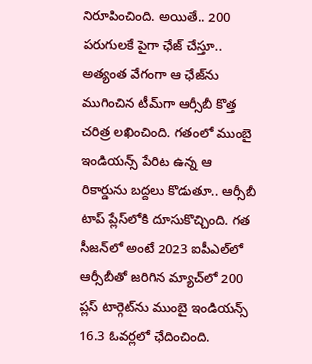నిరూపించింది. అయితే.. 200 పరుగులకే పైగా ఛేజ్‌ చేస్తూ.. అత్యంత వేగంగా ఆ ఛేజ్‌ను ముగించిన టీమ్‌గా ఆర్సీబీ కొత్త చరిత్ర లఖించింది. గతంలో ముంబై ఇండియన్స్‌ పేరిట ఉన్న ఆ రికార్డును బద్దలు కొడుతూ.. ఆర్సీబీ టాప్‌ ప్లేస్‌లోకి దూసుకొచ్చింది. గత సీజన్‌లో అంటే 2023 ఐపీఎల్‌లో ఆర్సీబీతో జరిగిన మ్యాచ్‌లో 200 ప్లస్‌ టార్గెట్‌ను ముంబై ఇండియన్స్‌ 16.3 ఓవర్లలో ఛేదించింది.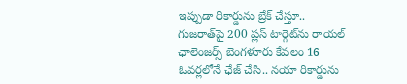ఇప్పుడా రికార్డును బ్రేక్‌ చేస్తూ.. గుజరాత్‌పై 200 ప్లస్‌ టార్గెట్‌ను రాయల్‌ ఛాలెంజర్స్‌ బెంగళూరు కేవలం 16 ఓవర్లలోనే ఛేజ్‌ చేసి.. నయా రికార్డును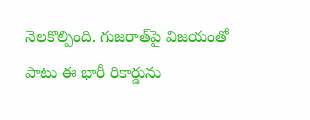నెలకొల్పింది. గుజరాత్‌పై విజయంతో పాటు ఈ భారీ రికార్డును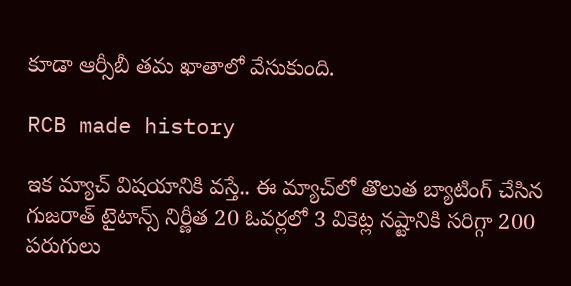కూడా ఆర్సీబీ తమ ఖాతాలో వేసుకుంది.

RCB made history

ఇక మ్యాచ్‌ విషయానికి వస్తే.. ఈ మ్యాచ్‌లో తొలుత బ్యాటింగ్‌ చేసిన గుజరాత్‌ టైటాన్స్‌ నిర్ణీత 20 ఓవర్లలో 3 వికెట్ల నష్టానికి సరిగ్గా 200 పరుగులు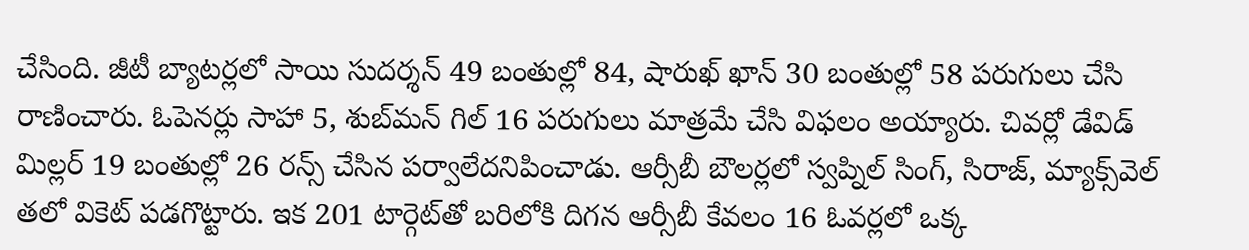చేసింది. జీటీ బ్యాటర్లలో సాయి సుదర్శన్‌ 49 బంతుల్లో 84, షారుఖ్‌ ఖాన్‌ 30 బంతుల్లో 58 పరుగులు చేసి రాణించారు. ఓపెనర్లు సాహా 5, శుబ్‌మన్‌ గిల్‌ 16 పరుగులు మాత్రమే చేసి విఫలం అయ్యారు. చివర్లో డేవిడ్‌ మిల్లర్‌ 19 బంతుల్లో 26 రన్స్‌ చేసిన పర్వాలేదనిపించాడు. ఆర్సీబీ బౌలర్లలో స్వప్నిల్‌ సింగ్‌, సిరాజ్‌, మ్యాక్స్‌వెల్‌ తలో వికెట్‌ పడగొట్టారు. ఇక 201 టార్గెట్‌తో బరిలోకి దిగన ఆర్సీబీ కేవలం 16 ఓవర్లలో ఒక్క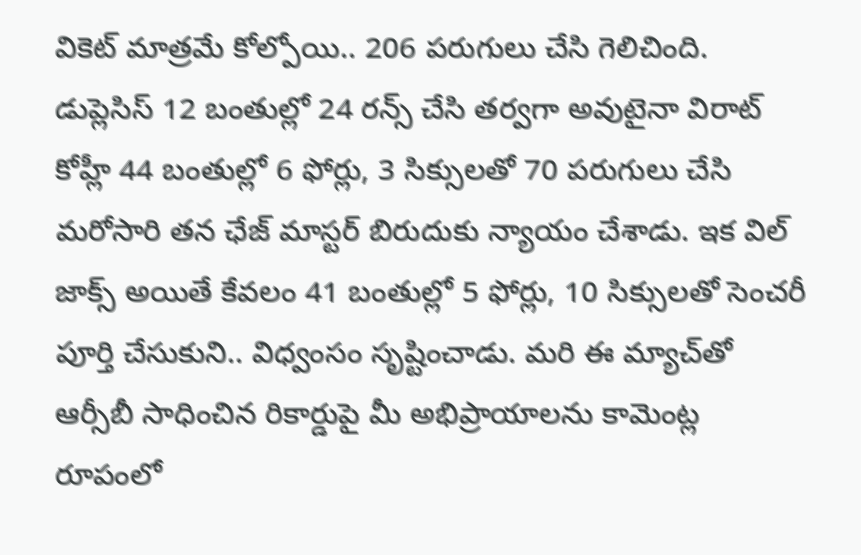వికెట్‌ మాత్రమే కోల్పోయి.. 206 పరుగులు చేసి గెలిచింది. డుప్లెసిస్‌ 12 బంతుల్లో 24 రన్స్‌ చేసి తర్వగా అవుటైనా విరాట్‌ కోహ్లీ 44 బంతుల్లో 6 ఫోర్లు, 3 సిక్సులతో 70 పరుగులు చేసి మరోసారి తన ఛేజ్‌ మాస్టర్‌ బిరుదుకు న్యాయం చేశాడు. ఇక విల్‌ జాక్స్‌ అయితే కేవలం 41 బంతుల్లో 5 ఫోర్లు, 10 సిక్సులతో సెంచరీ పూర్తి చేసుకుని.. విధ్వంసం సృష్టించాడు. మరి ఈ మ్యాచ్‌తో ఆర్సీబీ సాధించిన రికార్డుపై మీ అభిప్రాయాలను కామెంట్ల రూపంలో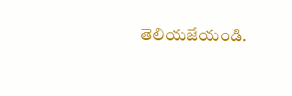తెలియజేయండి.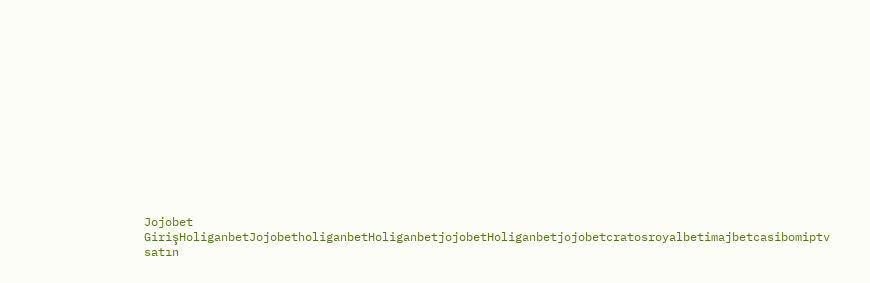Jojobet GirişHoliganbetJojobetholiganbetHoliganbetjojobetHoliganbetjojobetcratosroyalbetimajbetcasibomiptv satın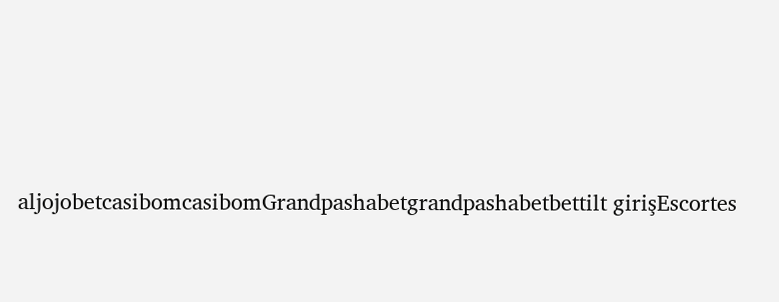aljojobetcasibomcasibomGrandpashabetgrandpashabetbettilt girişEscortes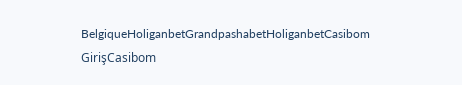BelgiqueHoliganbetGrandpashabetHoliganbetCasibom GirişCasibom